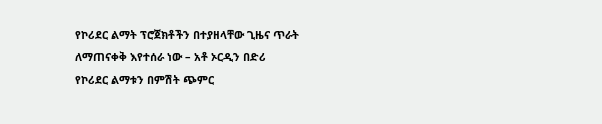የኮሪደር ልማት ፕሮጀክቶችን በተያዘላቸው ጊዜና ጥራት ለማጠናቀቅ እየተሰራ ነው – አቶ ኦርዲን በድሪ
የኮሪደር ልማቱን በምሽት ጭምር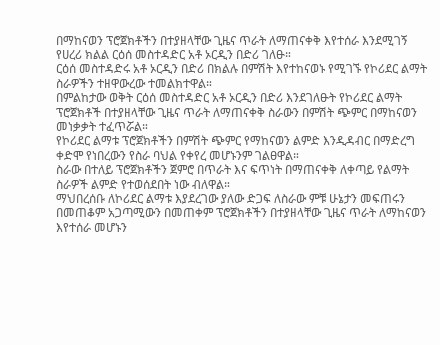በማከናወን ፕሮጀክቶችን በተያዘላቸው ጊዜና ጥራት ለማጠናቀቅ እየተሰራ እንደሚገኝ የሀረሪ ክልል ርዕሰ መስተዳድር አቶ ኦርዲን በድሪ ገለፁ።
ርዕሰ መስተዳድሩ አቶ ኦርዲን በድሪ በክልሉ በምሽት እየተከናወኑ የሚገኙ የኮሪደር ልማት ስራዎችን ተዘዋውረው ተመልክተዋል።
በምልከታው ወቅት ርዕሰ መስተዳድር አቶ ኦርዲን በድሪ እንደገለፁት የኮሪደር ልማት ፕሮጀክቶች በተያዘላቸው ጊዜና ጥራት ለማጠናቀቅ ስራውን በምሽት ጭምር በማከናወን መነቃቃት ተፈጥሯል።
የኮሪደር ልማቱ ፕሮጀክቶችን በምሽት ጭምር የማከናወን ልምድ እንዲዳብር በማድረግ ቀድሞ የነበረውን የስራ ባህል የቀየረ መሆኑንም ገልፀዋል።
ስራው በተለይ ፕሮጀክቶችን ጀምሮ በጥራት እና ፍጥነት በማጠናቀቅ ለቀጣይ የልማት ስራዎች ልምድ የተወሰደበት ነው ብለዋል።
ማህበረሰቡ ለኮሪደር ልማቱ እያደረገው ያለው ድጋፍ ለስራው ምቹ ሁኔታን መፍጠሩን በመጠቆም አጋጣሚውን በመጠቀም ፕሮጀክቶችን በተያዘላቸው ጊዜና ጥራት ለማከናወን እየተሰራ መሆኑን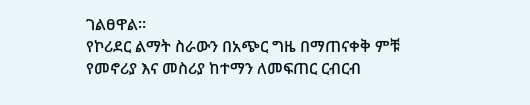ገልፀዋል።
የኮሪደር ልማት ስራውን በአጭር ግዜ በማጠናቀቅ ምቹ የመኖሪያ እና መስሪያ ከተማን ለመፍጠር ርብርብ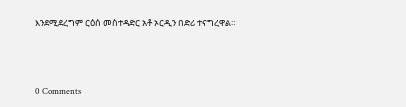እንደሚደረግም ርዕሰ መስተዳድር አቶ ኦርዲን በድሪ ተናግረዋል።



0 Comments